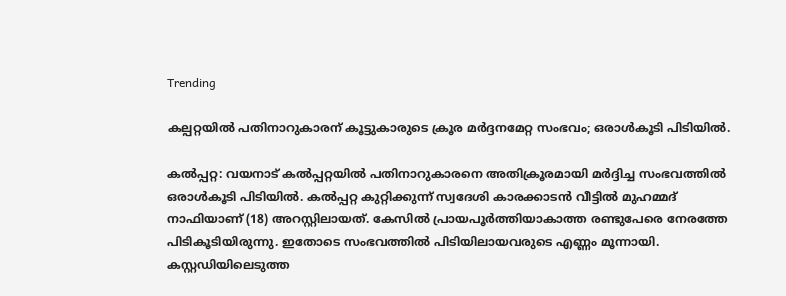Trending

കല്പറ്റയിൽ പതിനാറുകാരന് കൂട്ടുകാരുടെ ക്രൂര മർദ്ദനമേറ്റ സംഭവം; ഒരാൾകൂടി പിടിയിൽ.

കൽപ്പറ്റ: വയനാട് കൽപ്പറ്റയിൽ പതിനാറുകാരനെ അതിക്രൂരമായി മർദ്ദിച്ച സംഭവത്തിൽ ഒരാൾകൂടി പിടിയിൽ. കൽപ്പറ്റ കുറ്റിക്കുന്ന് സ്വദേശി കാരക്കാടൻ വീട്ടിൽ മുഹമ്മദ് നാഫിയാണ് (18) അറസ്റ്റിലായത്. കേസിൽ പ്രായപൂർത്തിയാകാത്ത രണ്ടുപേരെ നേരത്തേ പിടികൂടിയിരുന്നു. ഇതോടെ സംഭവത്തിൽ പിടിയിലായവരുടെ എണ്ണം മൂന്നായി. കസ്റ്റഡിയിലെടുത്ത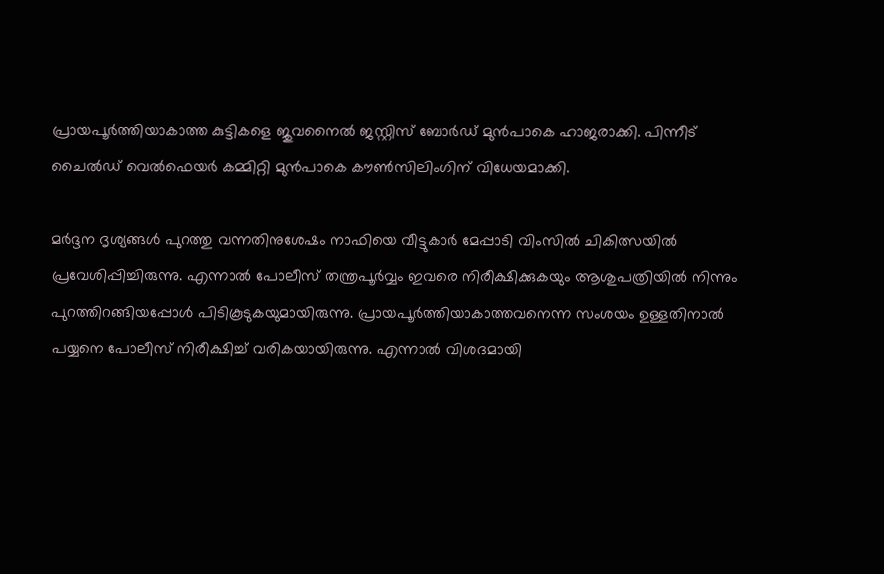പ്രായപൂർത്തിയാകാത്ത കുട്ടികളെ ജുവനൈൽ ജസ്റ്റിസ് ബോർഡ് മുൻപാകെ ഹാജരാക്കി. പിന്നീട് ചൈൽഡ് വെൽഫെയർ കമ്മിറ്റി മുൻപാകെ കൗൺസിലിംഗിന് വിധേയമാക്കി.

മർദ്ദന ദൃശ്യങ്ങൾ പുറത്തു വന്നതിനുശേഷം നാഫിയെ വീട്ടുകാർ മേപ്പാടി വിംസിൽ ചികിത്സയിൽ പ്രവേശിപ്പിച്ചിരുന്നു. എന്നാൽ പോലീസ് തന്ത്രപൂർവ്വം ഇവരെ നിരീക്ഷിക്കുകയും ആശുപത്രിയിൽ നിന്നും പുറത്തിറങ്ങിയപ്പോൾ പിടികൂടുകയുമായിരുന്നു. പ്രായപൂർത്തിയാകാത്തവനെന്ന സംശയം ഉള്ളതിനാൽ പയ്യനെ പോലീസ് നിരീക്ഷിച്ച് വരികയായിരുന്നു. എന്നാൽ വിശദമായി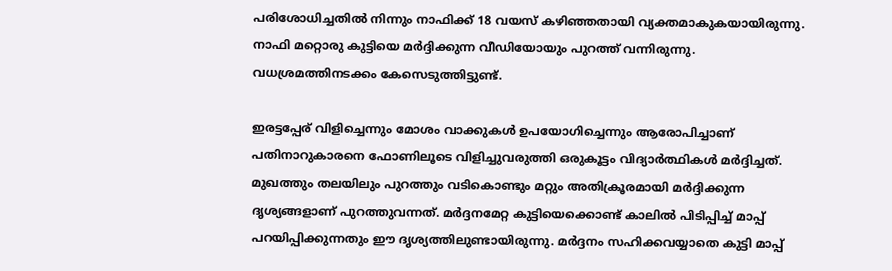പരിശോധിച്ചതിൽ നിന്നും നാഫിക്ക് 18 വയസ് കഴിഞ്ഞതായി വ്യക്തമാകുകയായിരുന്നു. നാഫി മറ്റൊരു കുട്ടിയെ മർദ്ദിക്കുന്ന വീഡിയോയും പുറത്ത് വന്നിരുന്നു. വധശ്രമത്തിനടക്കം കേസെടുത്തിട്ടുണ്ട്.

ഇരട്ടപ്പേര് വിളിച്ചെന്നും മോശം വാക്കുകൾ ഉപയോഗിച്ചെന്നും ആരോപിച്ചാണ് പതിനാറുകാരനെ ഫോണിലൂടെ വിളിച്ചുവരുത്തി ഒരുകൂട്ടം വിദ്യാർത്ഥികൾ മർദ്ദിച്ചത്. മുഖത്തും തലയിലും പുറത്തും വടികൊണ്ടും മറ്റും അതിക്രൂരമായി മർദ്ദിക്കുന്ന ദൃശ്യങ്ങളാണ് പുറത്തുവന്നത്. മർദ്ദനമേറ്റ കുട്ടിയെക്കൊണ്ട് കാലിൽ പിടിപ്പിച്ച് മാപ്പ് പറയിപ്പിക്കുന്നതും ഈ ദൃശ്യത്തിലുണ്ടായിരുന്നു. മർദ്ദനം സഹിക്കവയ്യാതെ കുട്ടി മാപ്പ്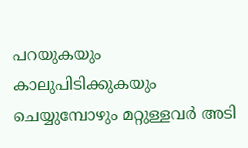പറയുകയും കാലുപിടിക്കുകയും ചെയ്യുമ്പോഴും മറ്റുള്ളവർ അടി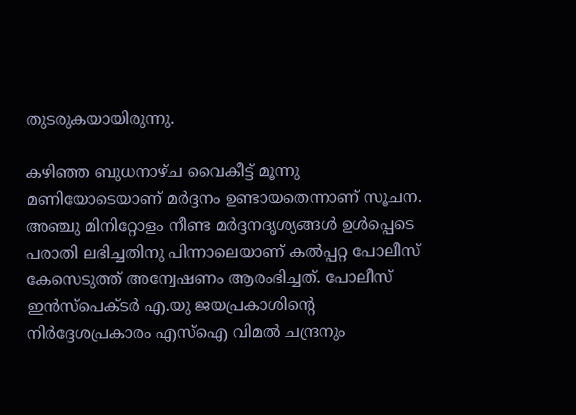തുടരുകയായിരുന്നു.

കഴിഞ്ഞ ബുധനാഴ്ച വൈകീട്ട് മൂന്നു മണിയോടെയാണ് മർദ്ദനം ഉണ്ടായതെന്നാണ് സൂചന. അഞ്ചു മിനിറ്റോളം നീണ്ട മർദ്ദനദൃശ്യങ്ങൾ ഉൾപ്പെടെ പരാതി ലഭിച്ചതിനു പിന്നാലെയാണ് കൽപ്പറ്റ പോലീസ് കേസെടുത്ത് അന്വേഷണം ആരംഭിച്ചത്. പോലീസ് ഇൻസ്പെക്ടർ എ.യു ജയപ്രകാശിൻ്റെ നിർദ്ദേശപ്രകാരം എസ്ഐ വിമൽ ചന്ദ്രനും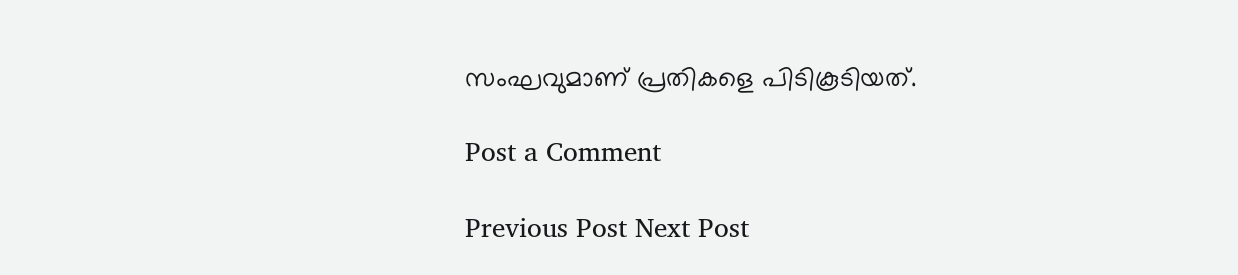സംഘവുമാണ് പ്രതികളെ പിടികൂടിയത്.

Post a Comment

Previous Post Next Post